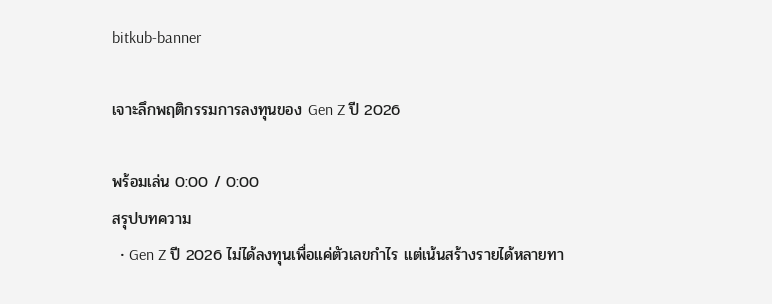bitkub-banner

เจาะลึกพฤติกรรมการลงทุนของ Gen Z ปี 2026

พร้อมเล่น 0:00 / 0:00
สรุปบทความ
  • Gen Z ปี 2026 ไม่ได้ลงทุนเพื่อแค่ตัวเลขกำไร แต่เน้นสร้างรายได้หลายทา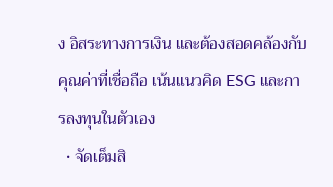ง อิสระทางการเงิน และต้องสอดคล้องกับคุณค่าที่เชื่อถือ เน้นแนวคิด ESG และการลงทุนในตัวเอง
  • จัดเต็มสิ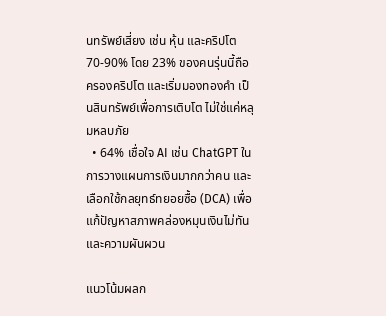นทรัพย์เสี่ยง เช่น หุ้น และคริปโต 70-90% โดย 23% ของคนรุ่นนี้ถือครองคริปโต และเริ่มมองทองคำ เป็นสินทรัพย์เพื่อการเติบโต ไม่ใช่แค่หลุมหลบภัย
  • 64% เชื่อใจ AI เช่น ChatGPT ในการวางแผนการเงินมากกว่าคน และเลือกใช้กลยุทธ์ทยอยซื้อ (DCA) เพื่อแก้ปัญหาสภาพคล่องหมุนเงินไม่ทันและความผันผวน

แนวโน้มผลก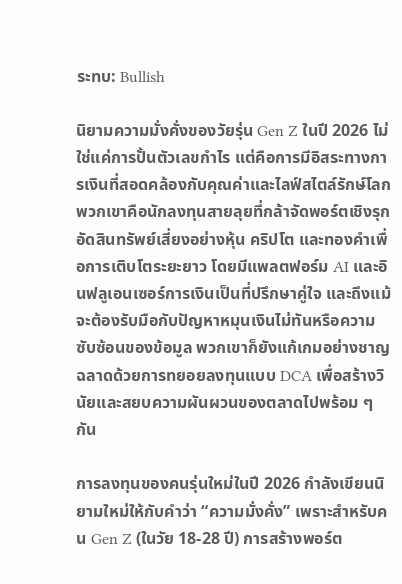ระทบ: Bullish

นิยามความมั่งคั่งของวัยรุ่น Gen Z ในปี 2026 ไม่ใช่แค่การปั้นตัวเลขกำไร แต่คือการมีอิสระทางการเงินที่สอดคล้องกับคุณค่าและไลฟ์สไตล์รักษ์โลก พวกเขาคือนักลงทุนสายลุยที่กล้าจัดพอร์ตเชิงรุก อัดสินทรัพย์เสี่ยงอย่างหุ้น คริปโต และทองคำเพื่อการเติบโตระยะยาว โดยมีแพลตฟอร์ม AI และอินฟลูเอนเซอร์การเงินเป็นที่ปรึกษาคู่ใจ และถึงแม้จะต้องรับมือกับปัญหาหมุนเงินไม่ทันหรือความซับซ้อนของข้อมูล พวกเขาก็ยังแก้เกมอย่างชาญฉลาดด้วยการทยอยลงทุนแบบ DCA เพื่อสร้างวินัยและสยบความผันผวนของตลาดไปพร้อม ๆ กัน

การลงทุนของคนรุ่นใหม่ในปี 2026 กำลังเขียนนิยามใหม่ให้กับคำว่า “ความมั่งคั่ง” เพราะสำหรับคน Gen Z (ในวัย 18-28 ปี) การสร้างพอร์ต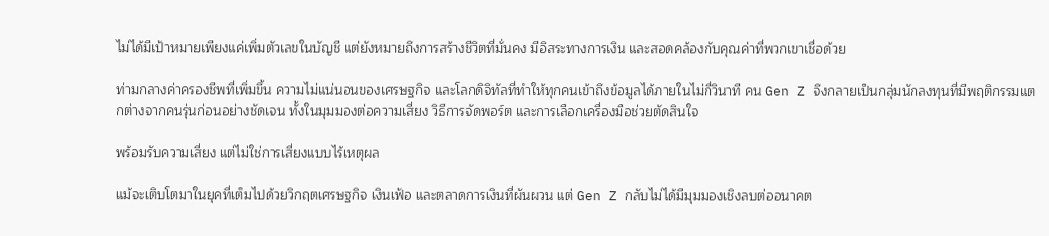ไม่ได้มีเป้าหมายเพียงแค่เพิ่มตัวเลขในบัญชี แต่ยังหมายถึงการสร้างชีวิตที่มั่นคง มีอิสระทางการเงิน และสอดคล้องกับคุณค่าที่พวกเขาเชื่อด้วย

ท่ามกลางค่าครองชีพที่เพิ่มขึ้น ความไม่แน่นอนของเศรษฐกิจ และโลกดิจิทัลที่ทำให้ทุกคนเข้าถึงข้อมูลได้ภายในไม่กี่วินาที คน Gen Z จึงกลายเป็นกลุ่มนักลงทุนที่มีพฤติกรรมแตกต่างจากคนรุ่นก่อนอย่างชัดเจน ทั้งในมุมมองต่อความเสี่ยง วิธีการจัดพอร์ต และการเลือกเครื่องมือช่วยตัดสินใจ

พร้อมรับความเสี่ยง แต่ไม่ใช่การเสี่ยงแบบไร้เหตุผล

แม้จะเติบโตมาในยุคที่เต็มไปด้วยวิกฤตเศรษฐกิจ เงินเฟ้อ และตลาดการเงินที่ผันผวน แต่ Gen Z กลับไม่ได้มีมุมมองเชิงลบต่ออนาคต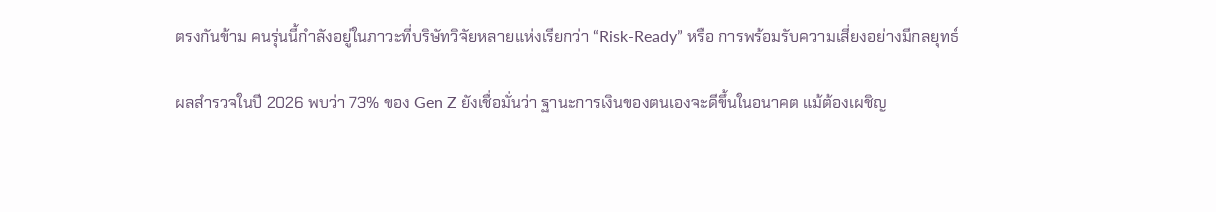ตรงกันข้าม คนรุ่นนี้กำลังอยู่ในภาวะที่บริษัทวิจัยหลายแห่งเรียกว่า “Risk-Ready” หรือ การพร้อมรับความเสี่ยงอย่างมีกลยุทธ์

ผลสำรวจในปี 2026 พบว่า 73% ของ Gen Z ยังเชื่อมั่นว่า ฐานะการเงินของตนเองจะดีขึ้นในอนาคต แม้ต้องเผชิญ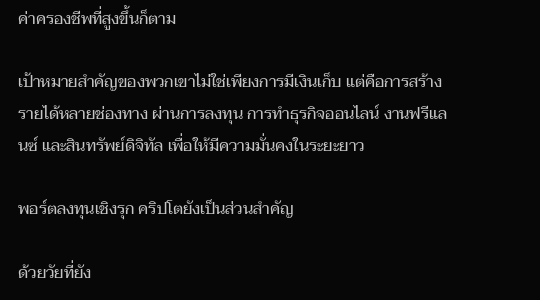ค่าครองชีพที่สูงขึ้นก็ตาม

เป้าหมายสำคัญของพวกเขาไม่ใช่เพียงการมีเงินเก็บ แต่คือการสร้างรายได้หลายช่องทาง ผ่านการลงทุน การทำธุรกิจออนไลน์ งานฟรีแลนซ์ และสินทรัพย์ดิจิทัล เพื่อให้มีความมั่นคงในระยะยาว

พอร์ตลงทุนเชิงรุก คริปโตยังเป็นส่วนสำคัญ

ด้วยวัยที่ยัง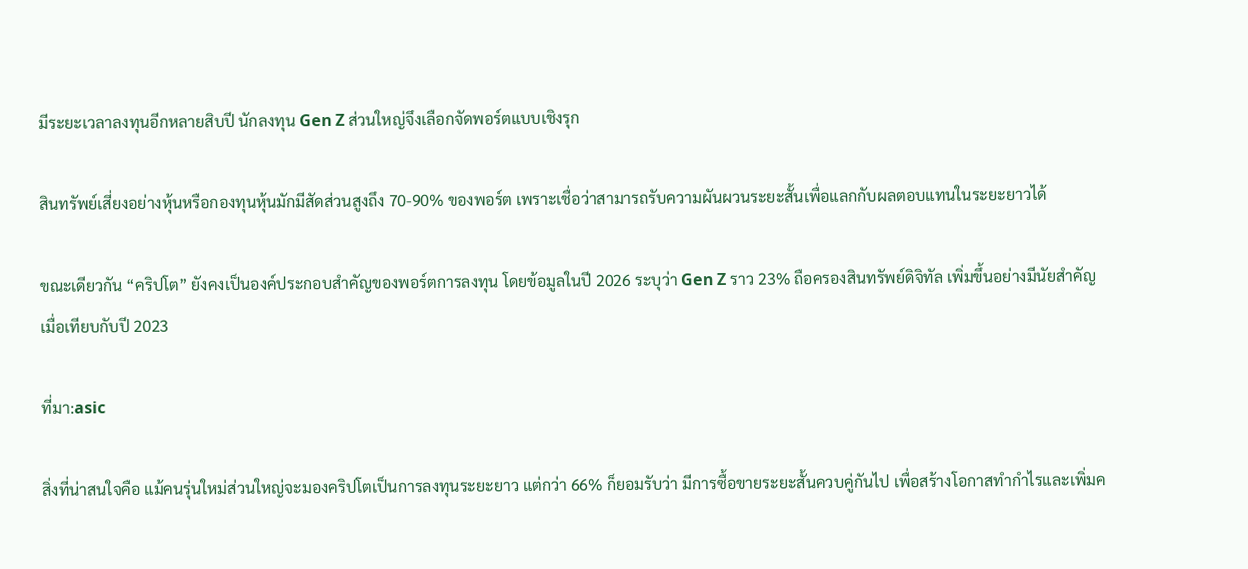มีระยะเวลาลงทุนอีกหลายสิบปี นักลงทุน Gen Z ส่วนใหญ่จึงเลือกจัดพอร์ตแบบเชิงรุก

สินทรัพย์เสี่ยงอย่างหุ้นหรือกองทุนหุ้นมักมีสัดส่วนสูงถึง 70-90% ของพอร์ต เพราะเชื่อว่าสามารถรับความผันผวนระยะสั้นเพื่อแลกกับผลตอบแทนในระยะยาวได้

ขณะเดียวกัน “คริปโต” ยังคงเป็นองค์ประกอบสำคัญของพอร์ตการลงทุน โดยข้อมูลในปี 2026 ระบุว่า Gen Z ราว 23% ถือครองสินทรัพย์ดิจิทัล เพิ่มขึ้นอย่างมีนัยสำคัญเมื่อเทียบกับปี 2023

ที่มา:asic

สิ่งที่น่าสนใจคือ แม้คนรุ่นใหม่ส่วนใหญ่จะมองคริปโตเป็นการลงทุนระยะยาว แต่กว่า 66% ก็ยอมรับว่า มีการซื้อขายระยะสั้นควบคู่กันไป เพื่อสร้างโอกาสทำกำไรและเพิ่มค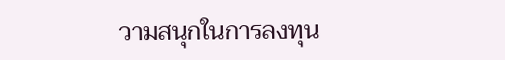วามสนุกในการลงทุน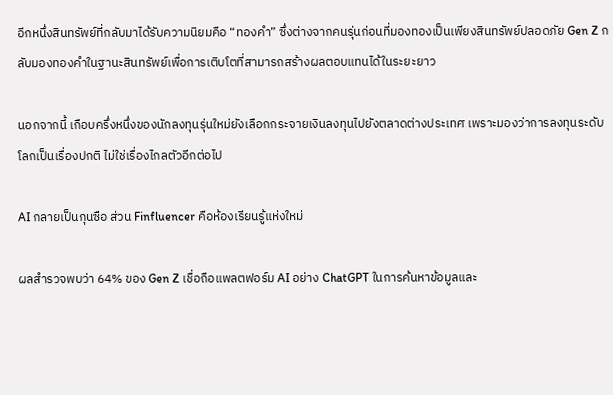อีกหนึ่งสินทรัพย์ที่กลับมาได้รับความนิยมคือ “ทองคำ” ซึ่งต่างจากคนรุ่นก่อนที่มองทองเป็นเพียงสินทรัพย์ปลอดภัย Gen Z กลับมองทองคำในฐานะสินทรัพย์เพื่อการเติบโตที่สามารถสร้างผลตอบแทนได้ในระยะยาว

นอกจากนี้ เกือบครึ่งหนึ่งของนักลงทุนรุ่นใหม่ยังเลือกกระจายเงินลงทุนไปยังตลาดต่างประเทศ เพราะมองว่าการลงทุนระดับโลกเป็นเรื่องปกติ ไม่ใช่เรื่องไกลตัวอีกต่อไป

AI กลายเป็นกุนซือ ส่วน Finfluencer คือห้องเรียนรู้แห่งใหม่

ผลสำรวจพบว่า 64% ของ Gen Z เชื่อถือแพลตฟอร์ม AI อย่าง ChatGPT ในการค้นหาข้อมูลและ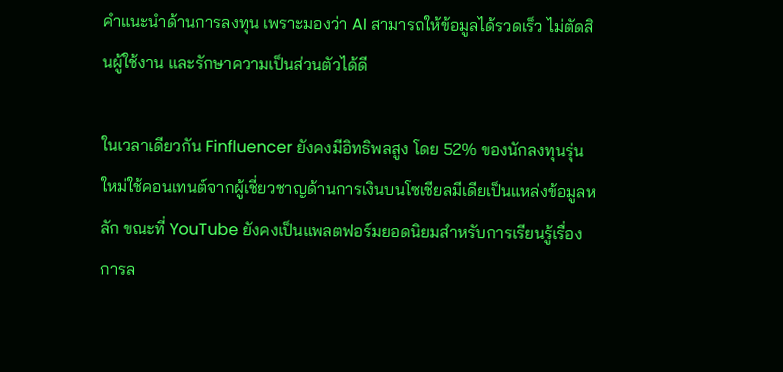คำแนะนำด้านการลงทุน เพราะมองว่า AI สามารถให้ข้อมูลได้รวดเร็ว ไม่ตัดสินผู้ใช้งาน และรักษาความเป็นส่วนตัวได้ดี

ในเวลาเดียวกัน Finfluencer ยังคงมีอิทธิพลสูง โดย 52% ของนักลงทุนรุ่นใหม่ใช้คอนเทนต์จากผู้เชี่ยวชาญด้านการเงินบนโซเชียลมีเดียเป็นแหล่งข้อมูลหลัก ขณะที่ YouTube ยังคงเป็นแพลตฟอร์มยอดนิยมสำหรับการเรียนรู้เรื่องการล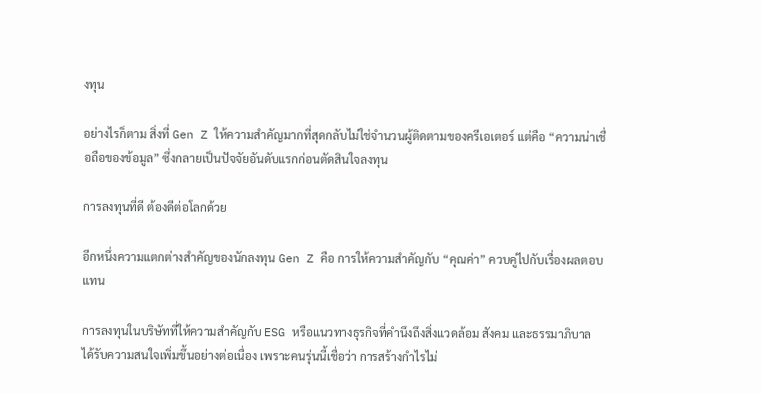งทุน

อย่างไรก็ตาม สิ่งที่ Gen Z ให้ความสำคัญมากที่สุดกลับไม่ใช่จำนวนผู้ติดตามของครีเอเตอร์ แต่คือ “ความน่าเชื่อถือของข้อมูล” ซึ่งกลายเป็นปัจจัยอันดับแรกก่อนตัดสินใจลงทุน

การลงทุนที่ดี ต้องดีต่อโลกด้วย

อีกหนึ่งความแตกต่างสำคัญของนักลงทุน Gen Z คือ การให้ความสำคัญกับ “คุณค่า” ควบคู่ไปกับเรื่องผลตอบแทน

การลงทุนในบริษัทที่ให้ความสำคัญกับ ESG หรือแนวทางธุรกิจที่คำนึงถึงสิ่งแวดล้อม สังคม และธรรมาภิบาล ได้รับความสนใจเพิ่มขึ้นอย่างต่อเนื่อง เพราะคนรุ่นนี้เชื่อว่า การสร้างกำไรไม่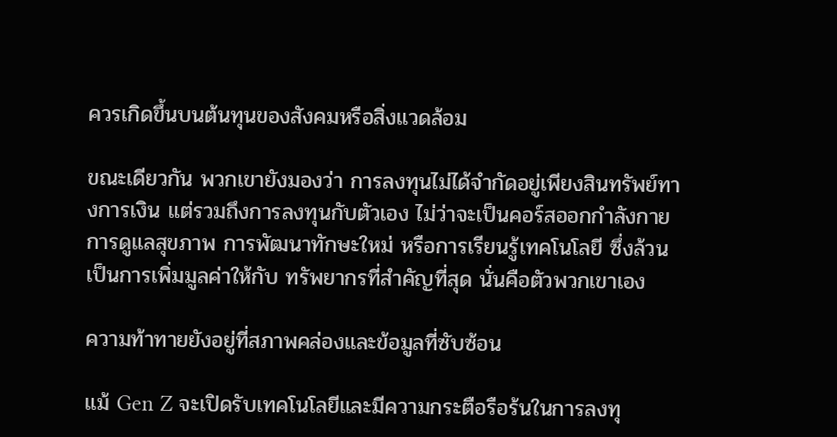ควรเกิดขึ้นบนต้นทุนของสังคมหรือสิ่งแวดล้อม

ขณะเดียวกัน พวกเขายังมองว่า การลงทุนไม่ได้จำกัดอยู่เพียงสินทรัพย์ทางการเงิน แต่รวมถึงการลงทุนกับตัวเอง ไม่ว่าจะเป็นคอร์สออกกำลังกาย การดูแลสุขภาพ การพัฒนาทักษะใหม่ หรือการเรียนรู้เทคโนโลยี ซึ่งล้วนเป็นการเพิ่มมูลค่าให้กับ ทรัพยากรที่สำคัญที่สุด นั่นคือตัวพวกเขาเอง

ความท้าทายยังอยู่ที่สภาพคล่องและข้อมูลที่ซับซ้อน

แม้ Gen Z จะเปิดรับเทคโนโลยีและมีความกระตือรือร้นในการลงทุ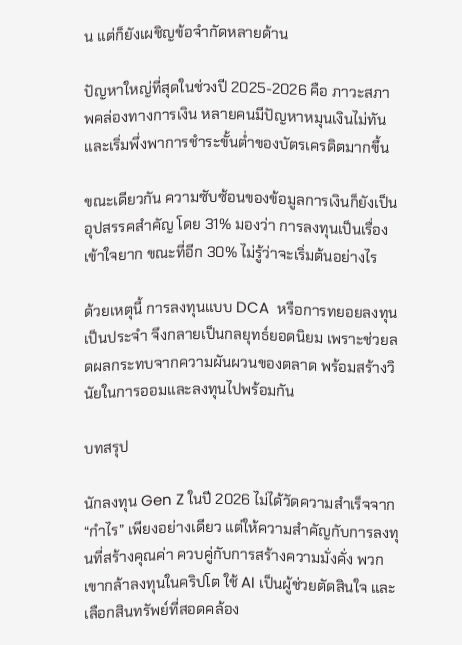น แต่ก็ยังเผชิญข้อจำกัดหลายด้าน

ปัญหาใหญ่ที่สุดในช่วงปี 2025-2026 คือ ภาวะสภาพคล่องทางการเงิน หลายคนมีปัญหาหมุนเงินไม่ทัน และเริ่มพึ่งพาการชำระขั้นต่ำของบัตรเครดิตมากขึ้น

ขณะเดียวกัน ความซับซ้อนของข้อมูลการเงินก็ยังเป็นอุปสรรคสำคัญ โดย 31% มองว่า การลงทุนเป็นเรื่องเข้าใจยาก ขณะที่อีก 30% ไม่รู้ว่าจะเริ่มต้นอย่างไร

ด้วยเหตุนี้ การลงทุนแบบ DCA  หรือการทยอยลงทุนเป็นประจำ จึงกลายเป็นกลยุทธ์ยอดนิยม เพราะช่วยลดผลกระทบจากความผันผวนของตลาด พร้อมสร้างวินัยในการออมและลงทุนไปพร้อมกัน

บทสรุป

นักลงทุน Gen Z ในปี 2026 ไม่ได้วัดความสำเร็จจาก “กำไร” เพียงอย่างเดียว แต่ให้ความสำคัญกับการลงทุนที่สร้างคุณค่า ควบคู่กับการสร้างความมั่งคั่ง พวกเขากล้าลงทุนในคริปโต ใช้ AI เป็นผู้ช่วยตัดสินใจ และเลือกสินทรัพย์ที่สอดคล้อง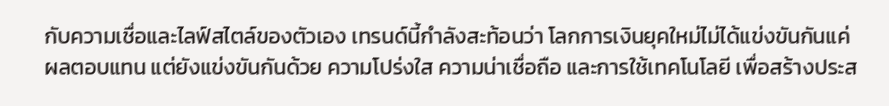กับความเชื่อและไลฟ์สไตล์ของตัวเอง เทรนด์นี้กำลังสะท้อนว่า โลกการเงินยุคใหม่ไม่ได้แข่งขันกันแค่ผลตอบแทน แต่ยังแข่งขันกันด้วย ความโปร่งใส ความน่าเชื่อถือ และการใช้เทคโนโลยี เพื่อสร้างประส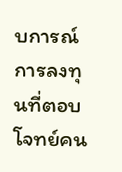บการณ์การลงทุนที่ตอบโจทย์คน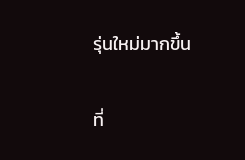รุ่นใหม่มากขึ้น

ที่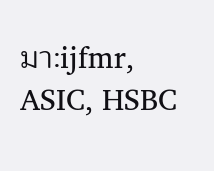มา:ijfmr, ASIC, HSBC